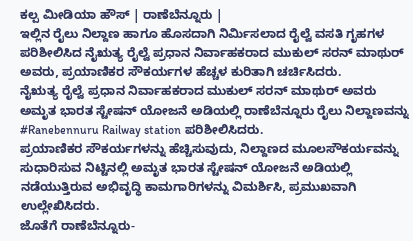ಕಲ್ಪ ಮೀಡಿಯಾ ಹೌಸ್ | ರಾಣೆಬೆನ್ನೂರು |
ಇಲ್ಲಿನ ರೈಲು ನಿಲ್ದಾಣ ಹಾಗೂ ಹೊಸದಾಗಿ ನಿರ್ಮಿಸಲಾದ ರೈಲ್ವೆ ವಸತಿ ಗೃಹಗಳ ಪರಿಶೀಲಿಸಿದ ನೈಋತ್ಯ ರೈಲ್ವೆ ಪ್ರಧಾನ ನಿರ್ವಾಹಕರಾದ ಮುಕುಲ್ ಸರನ್ ಮಾಥುರ್ ಅವರು, ಪ್ರಯಾಣಿಕರ ಸೌಕರ್ಯಗಳ ಹೆಚ್ಚಳ ಕುರಿತಾಗಿ ಚರ್ಚಿಸಿದರು.
ನೈಋತ್ಯ ರೈಲ್ವೆ ಪ್ರಧಾನ ನಿರ್ವಾಹಕರಾದ ಮುಕುಲ್ ಸರನ್ ಮಾಥುರ್ ಅವರು ಅಮೃತ ಭಾರತ ಸ್ಟೇಷನ್ ಯೋಜನೆ ಅಡಿಯಲ್ಲಿ ರಾಣೆಬೆನ್ನೂರು ರೈಲು ನಿಲ್ದಾಣವನ್ನು #Ranebennuru Railway station ಪರಿಶೀಲಿಸಿದರು.
ಪ್ರಯಾಣಿಕರ ಸೌಕರ್ಯಗಳನ್ನು ಹೆಚ್ಚಿಸುವುದು, ನಿಲ್ದಾಣದ ಮೂಲಸೌಕರ್ಯವನ್ನು ಸುಧಾರಿಸುವ ನಿಟ್ಟಿನಲ್ಲಿ ಅಮೃತ ಭಾರತ ಸ್ಟೇಷನ್ ಯೋಜನೆ ಅಡಿಯಲ್ಲಿ ನಡೆಯುತ್ತಿರುವ ಅಭಿವೃದ್ಧಿ ಕಾಮಗಾರಿಗಳನ್ನು ವಿಮರ್ಶಿಸಿ, ಪ್ರಮುಖವಾಗಿ ಉಲ್ಲೇಖಿಸಿದರು.
ಜೊತೆಗೆ ರಾಣೆಬೆನ್ನೂರು-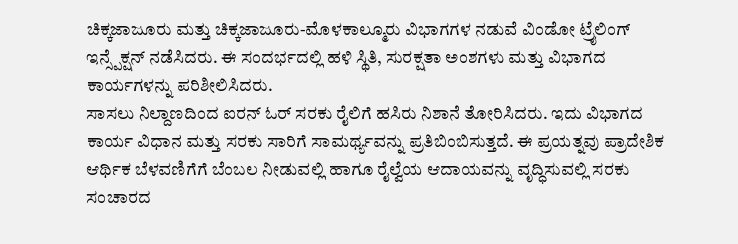ಚಿಕ್ಕಜಾಜೂರು ಮತ್ತು ಚಿಕ್ಕಜಾಜೂರು-ಮೊಳಕಾಲ್ಮೂರು ವಿಭಾಗಗಳ ನಡುವೆ ವಿಂಡೋ ಟ್ರೈಲಿಂಗ್ ಇನ್ಸ್ಪೆಕ್ಷನ್ ನಡೆಸಿದರು. ಈ ಸಂದರ್ಭದಲ್ಲಿ ಹಳಿ ಸ್ಥಿತಿ, ಸುರಕ್ಷತಾ ಅಂಶಗಳು ಮತ್ತು ವಿಭಾಗದ ಕಾರ್ಯಗಳನ್ನು ಪರಿಶೀಲಿಸಿದರು.
ಸಾಸಲು ನಿಲ್ದಾಣದಿಂದ ಐರನ್ ಓರ್ ಸರಕು ರೈಲಿಗೆ ಹಸಿರು ನಿಶಾನೆ ತೋರಿಸಿದರು. ಇದು ವಿಭಾಗದ ಕಾರ್ಯ ವಿಧಾನ ಮತ್ತು ಸರಕು ಸಾರಿಗೆ ಸಾಮರ್ಥ್ಯವನ್ನು ಪ್ರತಿಬಿಂಬಿಸುತ್ತದೆ. ಈ ಪ್ರಯತ್ನವು ಪ್ರಾದೇಶಿಕ ಆರ್ಥಿಕ ಬೆಳವಣಿಗೆಗೆ ಬೆಂಬಲ ನೀಡುವಲ್ಲಿ ಹಾಗೂ ರೈಲ್ವೆಯ ಆದಾಯವನ್ನು ವೃದ್ಧಿಸುವಲ್ಲಿ ಸರಕು ಸಂಚಾರದ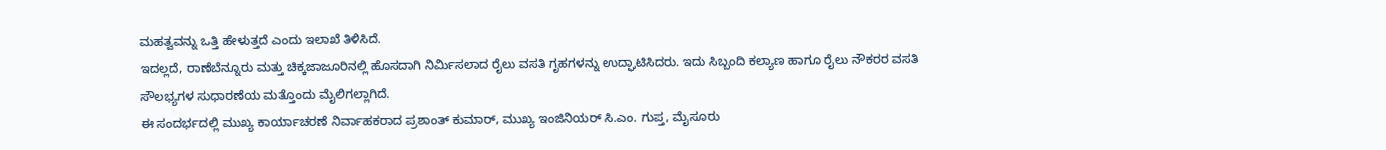ಮಹತ್ವವನ್ನು ಒತ್ತಿ ಹೇಳುತ್ತದೆ ಎಂದು ಇಲಾಖೆ ತಿಳಿಸಿದೆ.
ಇದಲ್ಲದೆ, ರಾಣೆಬೆನ್ನೂರು ಮತ್ತು ಚಿಕ್ಕಜಾಜೂರಿನಲ್ಲಿ ಹೊಸದಾಗಿ ನಿರ್ಮಿಸಲಾದ ರೈಲು ವಸತಿ ಗೃಹಗಳನ್ನು ಉದ್ಘಾಟಿಸಿದರು. ಇದು ಸಿಬ್ಬಂದಿ ಕಲ್ಯಾಣ ಹಾಗೂ ರೈಲು ನೌಕರರ ವಸತಿ ಸೌಲಭ್ಯಗಳ ಸುಧಾರಣೆಯ ಮತ್ತೊಂದು ಮೈಲಿಗಲ್ಲಾಗಿದೆ.
ಈ ಸಂದರ್ಭದಲ್ಲಿ ಮುಖ್ಯ ಕಾರ್ಯಾಚರಣೆ ನಿರ್ವಾಹಕರಾದ ಪ್ರಶಾಂತ್ ಕುಮಾರ್, ಮುಖ್ಯ ಇಂಜಿನಿಯರ್ ಸಿ.ಎಂ. ಗುಪ್ತ, ಮೈಸೂರು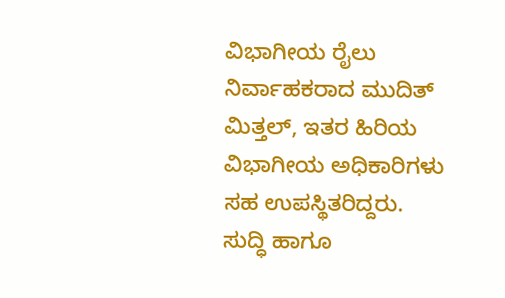ವಿಭಾಗೀಯ ರೈಲು ನಿರ್ವಾಹಕರಾದ ಮುದಿತ್ ಮಿತ್ತಲ್, ಇತರ ಹಿರಿಯ ವಿಭಾಗೀಯ ಅಧಿಕಾರಿಗಳು ಸಹ ಉಪಸ್ಥಿತರಿದ್ದರು.
ಸುದ್ಧಿ ಹಾಗೂ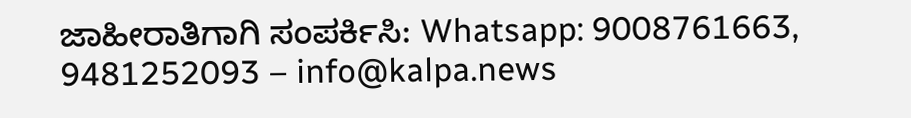ಜಾಹೀರಾತಿಗಾಗಿ ಸಂಪರ್ಕಿಸಿ: Whatsapp: 9008761663, 9481252093 – info@kalpa.news